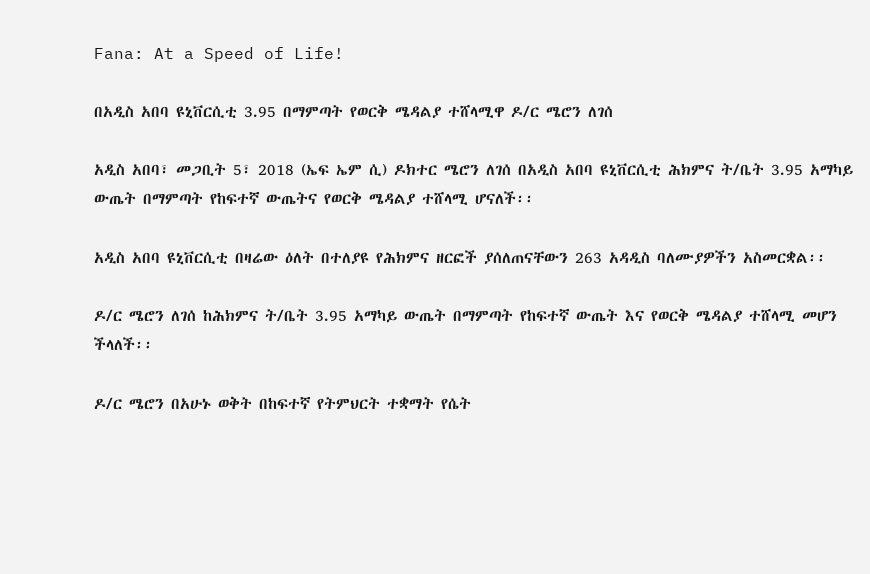Fana: At a Speed of Life!

በአዲስ አበባ ዩኒቨርሲቲ 3.95 በማምጣት የወርቅ ሜዳልያ ተሸላሚዋ ዶ/ር ሜሮን ለገሰ

አዲስ አበባ፣ መጋቢት 5፣ 2018 (ኤፍ ኤም ሲ) ዶክተር ሜሮን ለገሰ በአዲስ አበባ ዩኒቨርሲቲ ሕክምና ት/ቤት 3.95 አማካይ ውጤት በማምጣት የከፍተኛ ውጤትና የወርቅ ሜዳልያ ተሸላሚ ሆናለች፡፡

አዲስ አበባ ዩኒቨርሲቲ በዛሬው ዕለት በተለያዩ የሕክምና ዘርፎች ያሰለጠናቸውን 263 አዳዲስ ባለሙያዎችን አስመርቋል፡፡

ዶ/ር ሜሮን ለገሰ ከሕክምና ት/ቤት 3.95 አማካይ ውጤት በማምጣት የከፍተኛ ውጤት እና የወርቅ ሜዳልያ ተሸላሚ መሆን ችላለች፡፡

ዶ/ር ሜሮን በአሁኑ ወቅት በከፍተኛ የትምህርት ተቋማት የሴት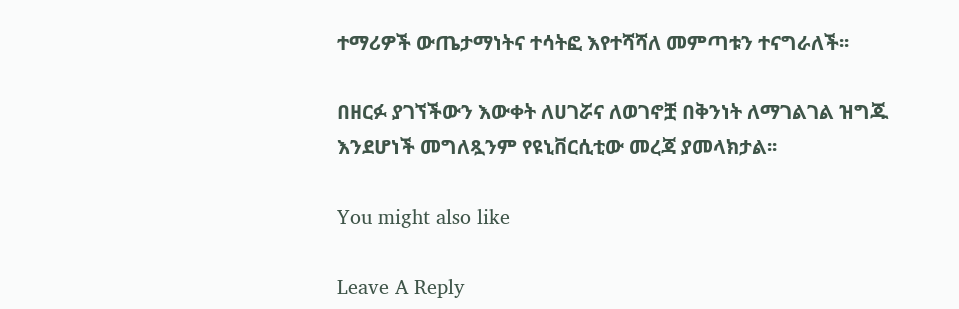ተማሪዎች ውጤታማነትና ተሳትፎ እየተሻሻለ መምጣቱን ተናግራለች፡፡

በዘርፉ ያገኘችውን እውቀት ለሀገሯና ለወገኖቿ በቅንነት ለማገልገል ዝግጁ እንደሆነች መግለጿንም የዩኒቨርሲቲው መረጃ ያመላክታል፡፡

You might also like

Leave A Reply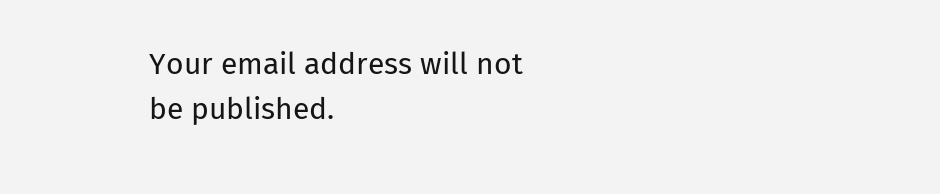Your email address will not be published.